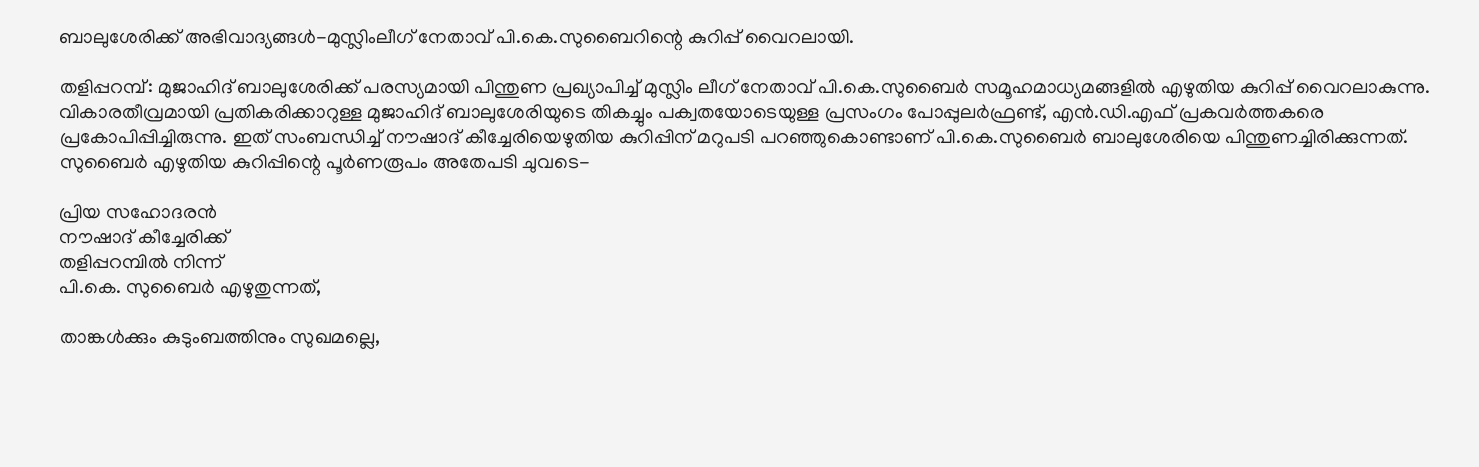ബാലുശേരിക്ക് അഭിവാദ്യങ്ങള്‍-മുസ്ലിംലീഗ് നേതാവ് പി.കെ.സുബൈറിന്റെ കുറിപ്പ് വൈറലായി.

തളിപ്പറമ്പ്: മുജാഹിദ് ബാലുശേരിക്ക് പരസ്യമായി പിന്തുണ പ്രഖ്യാപിച്ച് മുസ്ലിം ലീഗ് നേതാവ് പി.കെ.സുബൈര്‍ സമൂഹമാധ്യമങ്ങളില്‍ എഴുതിയ കുറിപ്പ് വൈറലാകുന്നു. വികാരതീവ്രമായി പ്രതികരിക്കാറുള്ള മുജാഹിദ് ബാലുശേരിയുടെ തികച്ചും പക്വതയോടെയുള്ള പ്രസംഗം പോപ്പുലര്‍ഫ്രണ്ട്, എന്‍.ഡി.എഫ് പ്രകവര്‍ത്തകരെ പ്രകോപിപ്പിച്ചിരുന്നു. ഇത് സംബന്ധിച്ച് നൗഷാദ് കീച്ചേരിയെഴുതിയ കുറിപ്പിന് മറുപടി പറഞ്ഞുകൊണ്ടാണ് പി.കെ.സുബൈര്‍ ബാലുശേരിയെ പിന്തുണച്ചിരിക്കുന്നത്. സുബൈര്‍ എഴുതിയ കുറിപ്പിന്റെ പൂര്‍ണരൂപം അതേപടി ചുവടെ-

പ്രിയ സഹോദരന്‍
നൗഷാദ് കീച്ചേരിക്ക്
തളിപ്പറമ്പില്‍ നിന്ന്
പി.കെ. സുബൈര്‍ എഴുതുന്നത്,

താങ്കള്‍ക്കും കുടുംബത്തിനും സുഖമല്ലെ,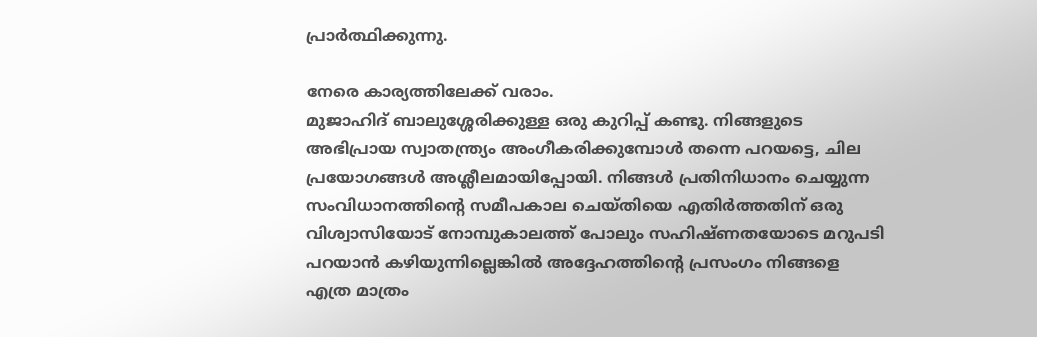പ്രാര്‍ത്ഥിക്കുന്നു.

നേരെ കാര്യത്തിലേക്ക് വരാം.
മുജാഹിദ് ബാലുശ്ശേരിക്കുള്ള ഒരു കുറിപ്പ് കണ്ടു. നിങ്ങളുടെ അഭിപ്രായ സ്വാതന്ത്ര്യം അംഗീകരിക്കുമ്പോള്‍ തന്നെ പറയട്ടെ, ചില പ്രയോഗങ്ങള്‍ അശ്ലീലമായിപ്പോയി. നിങ്ങള്‍ പ്രതിനിധാനം ചെയ്യുന്ന സംവിധാനത്തിന്റെ സമീപകാല ചെയ്തിയെ എതിര്‍ത്തതിന് ഒരു വിശ്വാസിയോട് നോമ്പുകാലത്ത് പോലും സഹിഷ്ണതയോടെ മറുപടി പറയാന്‍ കഴിയുന്നില്ലെങ്കില്‍ അദ്ദേഹത്തിന്റെ പ്രസംഗം നിങ്ങളെ എത്ര മാത്രം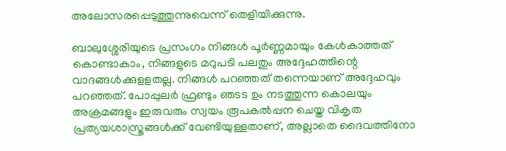അലോസരപ്പെടുത്തുന്നുവെന്ന് തെളിയിക്കുന്നു.

ബാലുശ്ശേരിയുടെ പ്രസംഗം നിങ്ങള്‍ പൂര്‍ണ്ണമായും കേള്‍കാത്തത് കൊണ്ടാകാം, നിങ്ങളുടെ മറുപടി പലതും അദ്ദേഹത്തിന്റെ വാദങ്ങള്‍ക്കുളളതല്ല. നിങ്ങള്‍ പറഞ്ഞത് തന്നെയാണ് അദ്ദേഹവും പറഞ്ഞത്. പോപ്പുലര്‍ ഫ്രണ്ടും ഞടട ഉം നടത്തുന്ന കൊലയും അക്രമങ്ങളും ഇരുവരും സ്വയം രൂപകല്‍പ്പന ചെയ്ത വികൃത പ്രത്യയശാസ്ത്രങ്ങള്‍ക്ക് വേണ്ടിയുള്ളതാണ്, അല്ലാതെ ദൈവത്തിനോ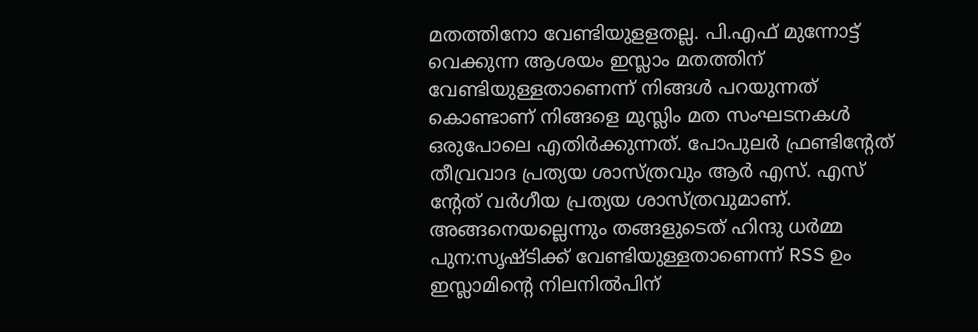മതത്തിനോ വേണ്ടിയുളളതല്ല. പി.എഫ് മുന്നോട്ട് വെക്കുന്ന ആശയം ഇസ്ലാം മതത്തിന് വേണ്ടിയുള്ളതാണെന്ന് നിങ്ങള്‍ പറയുന്നത് കൊണ്ടാണ് നിങ്ങളെ മുസ്ലിം മത സംഘടനകള്‍ ഒരുപോലെ എതിര്‍ക്കുന്നത്. പോപുലര്‍ ഫ്രണ്ടിന്റേത് തീവ്രവാദ പ്രത്യയ ശാസ്ത്രവും ആര്‍ എസ്. എസ് ന്റേത് വര്‍ഗീയ പ്രത്യയ ശാസ്ത്രവുമാണ്. അങ്ങനെയല്ലെന്നും തങ്ങളുടെത് ഹിന്ദു ധര്‍മ്മ പുന:സൃഷ്ടിക്ക് വേണ്ടിയുള്ളതാണെന്ന് RSS ഉം ഇസ്ലാമിന്റെ നിലനില്‍പിന്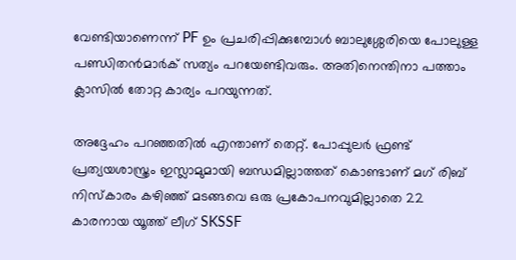വേണ്ടിയാണെന്ന് PF ഉം പ്രചരിപ്പിക്കുമ്പോള്‍ ബാലുശ്ശേരിയെ പോലുള്ള പണ്ഡിതന്‍മാര്‍ക് സത്യം പറയേണ്ടിവരും. അതിനെന്തിനാ പത്താം ക്ലാസില്‍ തോറ്റ കാര്യം പറയുന്നത്.

അദ്ദേഹം പറഞ്ഞതില്‍ എന്താണ് തെറ്റ്. പോപ്പുലര്‍ ഫ്രണ്ട് പ്രത്യയശാസ്ത്രം ഇസ്ലാമുമായി ബന്ധമില്ലാത്തത് കൊണ്ടാണ് മഗ് രിബ് നിസ്‌കാരം കഴിഞ്ഞ് മടങ്ങവെ ഒരു പ്രകോപനവുമില്ലാതെ 22 കാരനായ യൂത്ത് ലീഗ് SKSSF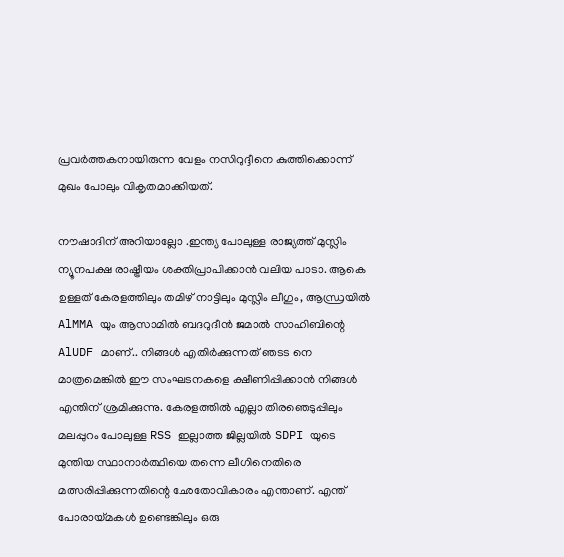പ്രവര്‍ത്തകനായിരുന്ന വേളം നസിറുദ്ദീനെ കുത്തിക്കൊന്ന് മുഖം പോലും വികൃതമാക്കിയത്.

നൗഷാദിന് അറിയാല്ലോ .ഇന്ത്യ പോലുള്ള രാജ്യത്ത് മുസ്ലിം ന്യൂനപക്ഷ രാഷ്ട്രീയം ശക്തിപ്രാപിക്കാന്‍ വലിയ പാടാ. ആകെ ഉള്ളത് കേരളത്തിലും തമിഴ് നാട്ടിലും മുസ്ലിം ലീഗും, ആന്ധ്രയില്‍ AlMMA യും ആസാമില്‍ ബദറുദീന്‍ ജമാല്‍ സാഹിബിന്റെ AlUDF മാണ്.. നിങ്ങള്‍ എതിര്‍ക്കുന്നത് ഞടട നെ മാത്രമെങ്കില്‍ ഈ സംഘടനകളെ ക്ഷീണിപ്പിക്കാന്‍ നിങ്ങള്‍ എന്തിന് ശ്രമിക്കുന്നു. കേരളത്തില്‍ എല്ലാ തിരഞെടുപ്പിലും മലപ്പുറം പോലുള്ള RSS ഇല്ലാത്ത ജില്ലയില്‍ SDPI യുടെ മുന്തിയ സ്ഥാനാര്‍ത്ഥിയെ തന്നെ ലീഗിനെതിരെ മത്സരിപ്പിക്കുന്നതിന്റെ ഛേതോവികാരം എന്താണ്. എന്ത് പോരായ്മകള്‍ ഉണ്ടെങ്കിലും ഒരു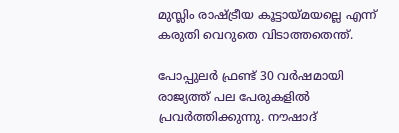മുസ്ലിം രാഷ്ട്രീയ കൂട്ടായ്മയല്ലെ എന്ന് കരുതി വെറുതെ വിടാത്തതെന്ത്.

പോപ്പുലര്‍ ഫ്രണ്ട് 30 വര്‍ഷമായി രാജ്യത്ത് പല പേരുകളില്‍ പ്രവര്‍ത്തിക്കുന്നു. നൗഷാദ്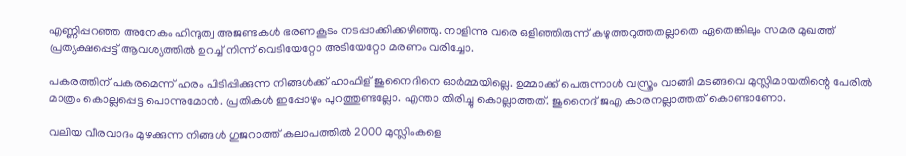എണ്ണിപ്പറഞ്ഞ അനേകം ഹിന്ദുത്വ അജണ്ടകള്‍ ഭരണകൂടം നടപ്പാക്കിക്കഴിഞ്ഞു. നാളിന്നു വരെ ഒളിഞ്ഞിരുന്ന് കഴുത്തറുത്തതല്ലാതെ ഏതെങ്കിലും സമര മുഖത്ത് പ്രത്യക്ഷപ്പെട്ട് ആവശ്യത്തില്‍ ഉറച്ച് നിന്ന് വെടിയേറ്റോ അടിയേറ്റോ മരണം വരിച്ചോ.

പകരത്തിന് പകരമെന്ന് ഹരം പിടിപ്പിക്കുന്ന നിങ്ങള്‍ക്ക് ഹാഫിള് ജുനൈദിനെ ഓര്‍മ്മയില്ലെ. ഉമ്മാക്ക് പെരുന്നാള്‍ വസ്ത്രം വാങ്ങി മടങ്ങവെ മുസ്ലിമായതിന്റെ പേരില്‍ മാത്രം കൊല്ലപ്പെട്ട പൊന്നുമോന്‍. പ്രതികള്‍ ഇപ്പോഴും പുറത്തുണ്ടല്ലോ. എന്താ തിരിച്ചു കൊല്ലാത്തത്. ജുനൈദ് ജഎ കാരനല്ലാത്തത് കൊണ്ടാണോ.

വലിയ വീരവാദം മുഴക്കുന്ന നിങ്ങള്‍ ഗുജറാത്ത് കലാപത്തില്‍ 2000 മുസ്ലിംകളെ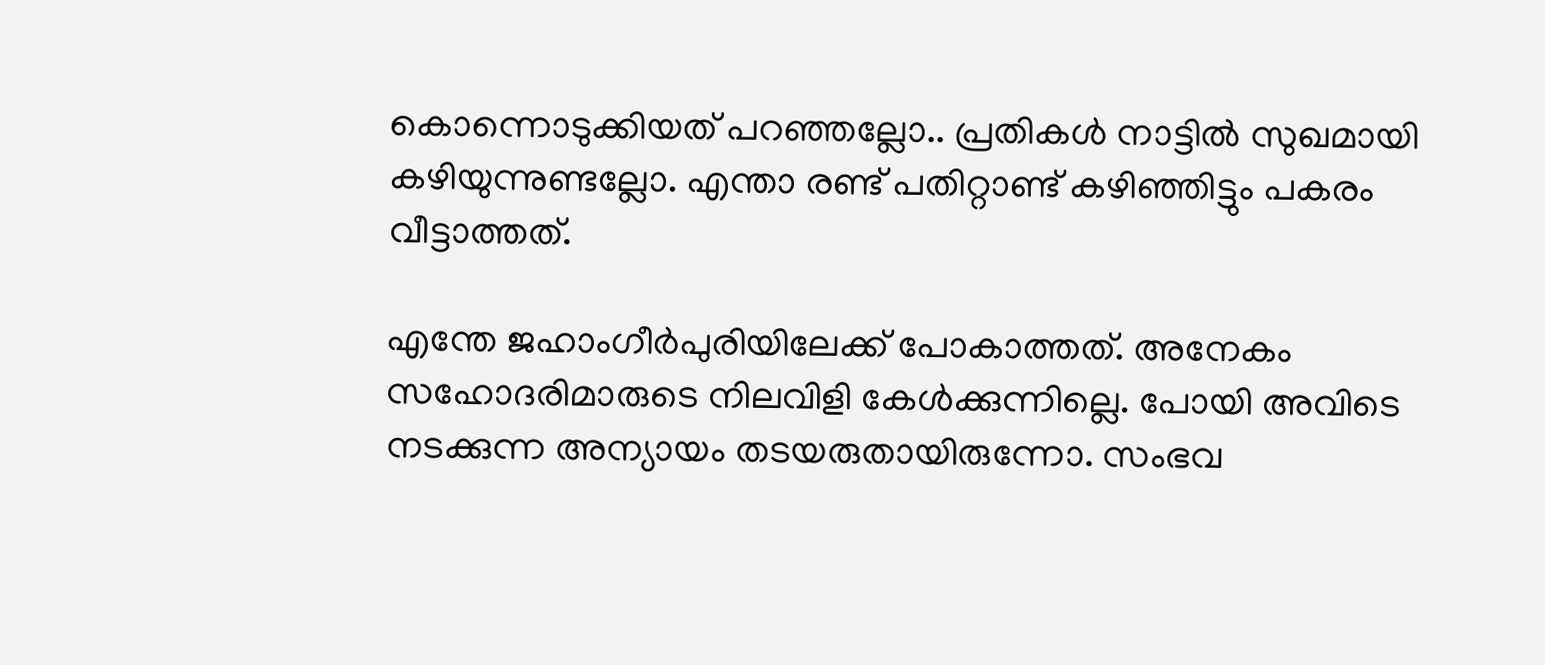കൊന്നൊടുക്കിയത് പറഞ്ഞല്ലോ.. പ്രതികള്‍ നാട്ടില്‍ സുഖമായി കഴിയുന്നുണ്ടല്ലോ. എന്താ രണ്ട് പതിറ്റാണ്ട് കഴിഞ്ഞിട്ടും പകരം വീട്ടാത്തത്.

എന്തേ ജഹാംഗീര്‍പുരിയിലേക്ക് പോകാത്തത്. അനേകം സഹോദരിമാരുടെ നിലവിളി കേള്‍ക്കുന്നില്ലെ. പോയി അവിടെ നടക്കുന്ന അന്യായം തടയരുതായിരുന്നോ. സംഭവ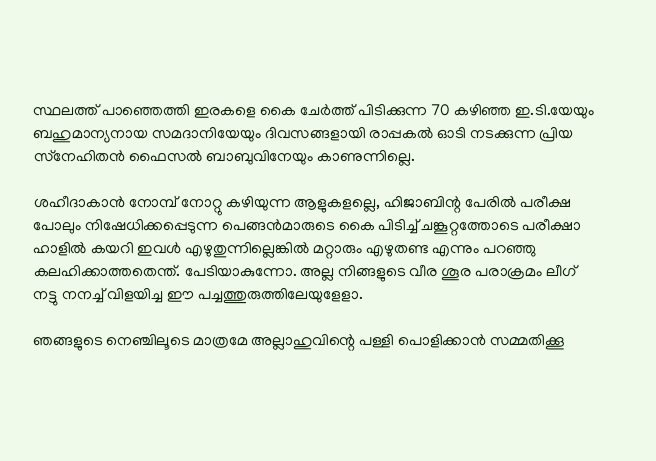സ്ഥലത്ത് പാഞ്ഞെത്തി ഇരകളെ കൈ ചേര്‍ത്ത് പിടിക്കുന്ന 70 കഴിഞ്ഞ ഇ.ടി.യേയും ബഹുമാന്യനായ സമദാനിയേയും ദിവസങ്ങളായി രാപ്പകല്‍ ഓടി നടക്കുന്ന പ്രിയ സ്‌നേഹിതന്‍ ഫൈസല്‍ ബാബുവിനേയും കാണുന്നില്ലെ.

ശഹീദാകാന്‍ നോമ്പ് നോറ്റു കഴിയുന്ന ആളുകളല്ലെ, ഹിജാബിന്റ പേരില്‍ പരീക്ഷ പോലും നിഷേധിക്കപ്പെടുന്ന പെങ്ങന്‍മാരുടെ കൈ പിടിച്ച് ചങ്കൂറ്റത്തോടെ പരീക്ഷാ ഹാളില്‍ കയറി ഇവള്‍ എഴുതുന്നില്ലെങ്കില്‍ മറ്റാരും എഴുതണ്ട എന്നും പറഞ്ഞു കലഹിക്കാത്തതെന്ത്. പേടിയാകുന്നോ. അല്ല നിങ്ങളുടെ വീര ശൂര പരാക്രമം ലീഗ് നട്ടു നനച്ച് വിളയിച്ച ഈ പച്ചത്തുരുത്തിലേയുളേളാ.

ഞങ്ങളുടെ നെഞ്ചിലൂടെ മാത്രമേ അല്ലാഹുവിന്റെ പള്ളി പൊളിക്കാന്‍ സമ്മതിക്കൂ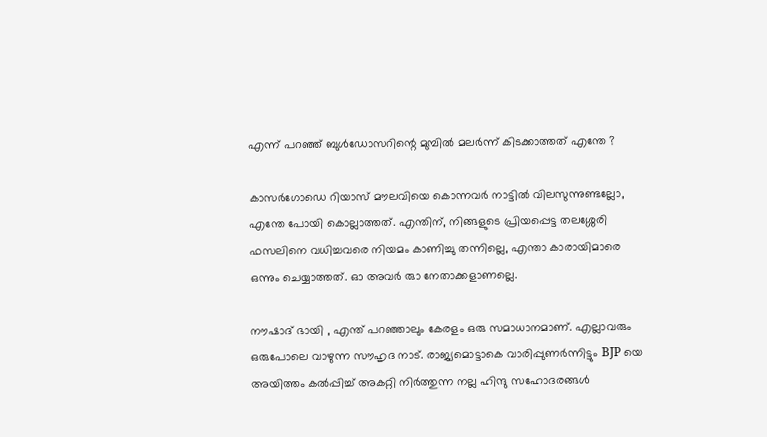എന്ന് പറഞ്ഞ് ബുള്‍ഡോസറിന്റെ മുമ്പില്‍ മലര്‍ന്ന് കിടക്കാത്തത് എന്തേ ?

കാസര്‍ഗോഡെ റിയാസ് മൗലവിയെ കൊന്നവര്‍ നാട്ടില്‍ വിലസുന്നുണ്ടല്ലോ, എന്തേ പോയി കൊല്ലാത്തത്. എന്തിന്, നിങ്ങളുടെ പ്രിയപ്പെട്ട തലശ്ശേരി ഫസലിനെ വധിച്ചവരെ നിയമം കാണിച്ചു തന്നില്ലെ, എന്താ കാരായിമാരെ ഒന്നും ചെയ്യാത്തത്. ഓ അവര്‍ രുാ നേതാക്കളാണല്ലെ.

നൗഷാദ് ഭായി , എന്ത് പറഞ്ഞാലും കേരളം ഒരു സമാധാനമാണ്. എല്ലാവരും ഒരുപോലെ വാഴുന്ന സൗഹൃദ നാട്. രാജ്യമൊട്ടാകെ വാരിപ്പുണര്‍ന്നിട്ടും BJP യെ അയിത്തം കല്‍പ്പിച്ച് അകറ്റി നിര്‍ത്തുന്ന നല്ല ഹിന്ദു സഹോദരങ്ങള്‍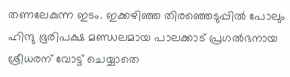തണലേകുന്ന ഇടം. ഇക്കഴിഞ്ഞ തിരഞ്ഞെടുപ്പില്‍ പോലും ഹിന്ദു ഭൂരിപക്ഷ മണ്ഡലമായ പാലക്കാട് പ്രഗല്‍ഭനായ ശ്രീധരന് വോട്ട് ചെയ്യാതെ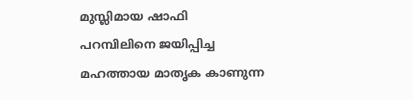മുസ്ലിമായ ഷാഫി പറമ്പിലിനെ ജയിപ്പിച്ച മഹത്തായ മാതൃക കാണുന്ന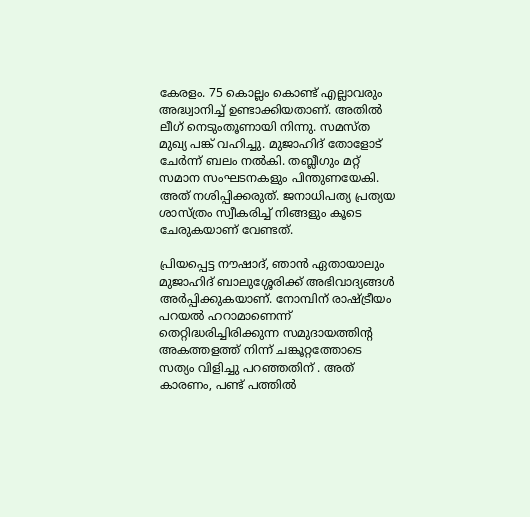കേരളം. 75 കൊല്ലം കൊണ്ട് എല്ലാവരും അദ്ധ്വാനിച്ച് ഉണ്ടാക്കിയതാണ്. അതില്‍ ലീഗ് നെടുംതൂണായി നിന്നു. സമസ്ത മുഖ്യ പങ്ക് വഹിച്ചു. മുജാഹിദ് തോളോട് ചേര്‍ന്ന് ബലം നല്‍കി. തബ്ലീഗും മറ്റ് സമാന സംഘടനകളും പിന്തുണയേകി. അത് നശിപ്പിക്കരുത്. ജനാധിപത്യ പ്രത്യയ ശാസ്ത്രം സ്വീകരിച്ച് നിങ്ങളും കൂടെ ചേരുകയാണ് വേണ്ടത്.

പ്രിയപ്പെട്ട നൗഷാദ്, ഞാന്‍ ഏതായാലും മുജാഹിദ് ബാലുശ്ശേരിക്ക് അഭിവാദ്യങ്ങള്‍ അര്‍പ്പിക്കുകയാണ്. നോമ്പിന് രാഷ്ട്രീയം പറയല്‍ ഹറാമാണെന്ന് തെറ്റിദ്ധരിച്ചിരിക്കുന്ന സമുദായത്തിന്റ അകത്തളത്ത് നിന്ന് ചങ്കൂറ്റത്തോടെ സത്യം വിളിച്ചു പറഞ്ഞതിന് . അത് കാരണം, പണ്ട് പത്തില്‍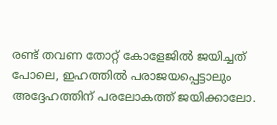രണ്ട് തവണ തോറ്റ് കോളേജില്‍ ജയിച്ചത് പോലെ, ഇഹത്തില്‍ പരാജയപ്പെട്ടാലും അദ്ദേഹത്തിന് പരലോകത്ത് ജയിക്കാലോ.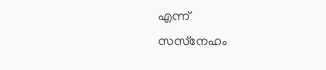എന്ന്
സസ്‌നേഹം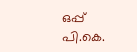ഒപ്പ്
പി.കെ.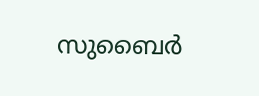സുബൈര്‍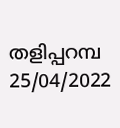തളിപ്പറമ്പ
25/04/2022